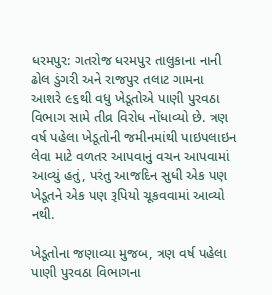ધરમપુર: ગતરોજ ધરમપુર તાલુકાના નાની ઢોલ ડુંગરી અને રાજપુર તલાટ ગામના આશરે ૯૬થી વધુ ખેડૂતોએ પાણી પુરવઠા વિભાગ સામે તીવ્ર વિરોધ નોંધાવ્યો છે. ત્રણ વર્ષ પહેલા ખેડૂતોની જમીનમાંથી પાઇપલાઇન લેવા માટે વળતર આપવાનું વચન આપવામાં આવ્યું હતું, પરંતુ આજદિન સુધી એક પણ ખેડૂતને એક પણ રૂપિયો ચૂકવવામાં આવ્યો નથી.

ખેડૂતોના જણાવ્યા મુજબ, ત્રણ વર્ષ પહેલા પાણી પુરવઠા વિભાગના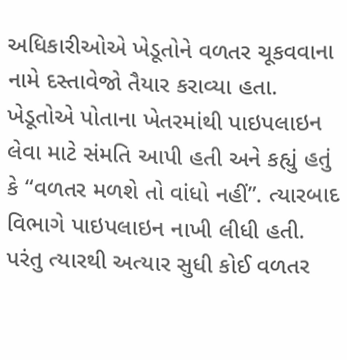અધિકારીઓએ ખેડૂતોને વળતર ચૂકવવાના નામે દસ્તાવેજો તૈયાર કરાવ્યા હતા. ખેડૂતોએ પોતાના ખેતરમાંથી પાઇપલાઇન લેવા માટે સંમતિ આપી હતી અને કહ્યું હતું કે “વળતર મળશે તો વાંધો નહીં”. ત્યારબાદ વિભાગે પાઇપલાઇન નાખી લીધી હતી. પરંતુ ત્યારથી અત્યાર સુધી કોઈ વળતર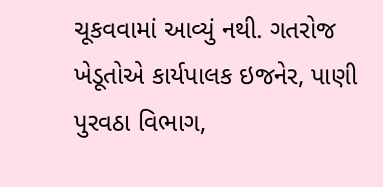ચૂકવવામાં આવ્યું નથી. ગતરોજ ખેડૂતોએ કાર્યપાલક ઇજનેર, પાણી પુરવઠા વિભાગ,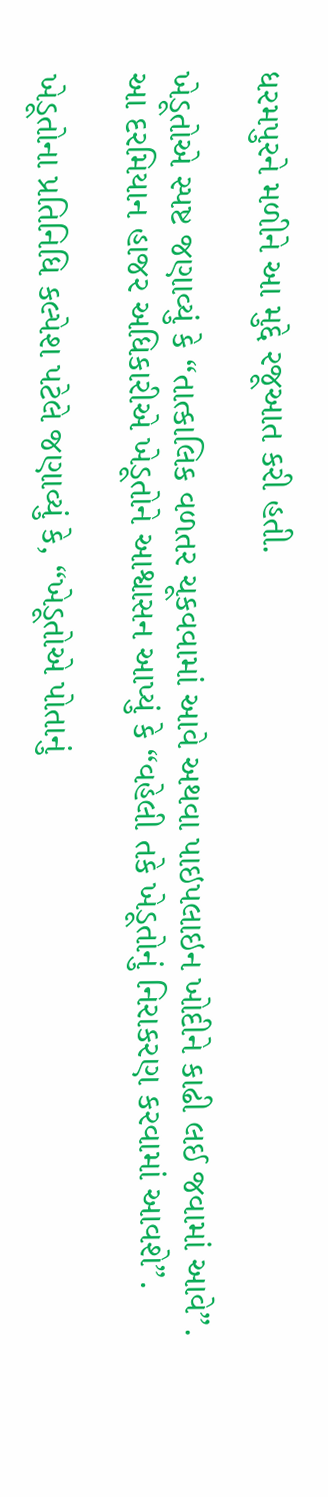ધરમપુરને મળીને આ મુદ્દે રજૂઆત કરી હતી.

ખેડૂતોએ સ્પષ્ટ જણાવ્યું કે “તાત્કાલિક વળતર ચૂકવવામાં આવે અથવા પાઇપલાઇન ખોદીને કાઢી લઈ જવામાં આવે”.
આ દરમિયાન હાજર અધિકારીએ ખેડૂતોને આશ્વાસન આપ્યું કે “વહેલી તકે ખેડૂતોનું નિરાકરણ કરવામાં આવશે”.

ખેડૂતોના પ્રતિનિધિ કલ્પેશ પટેલે જણાવ્યું કે, “ખેડૂતોએ પોતાનું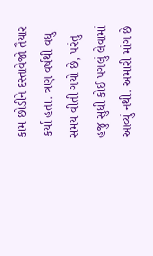કામ છોડીને દસ્તાવેજો તૈયાર કર્યા હતા. ત્રણ વર્ષથી વધુ સમય વીતી ગયો છે, પરંતુ હજુ સુધી કોઈ પગલું લેવામાં આવ્યું નથી. અમારી માંગ છે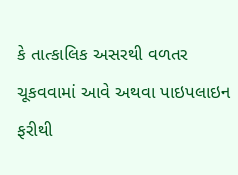કે તાત્કાલિક અસરથી વળતર ચૂકવવામાં આવે અથવા પાઇપલાઇન ફરીથી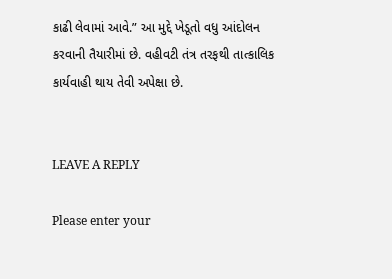કાઢી લેવામાં આવે.” આ મુદ્દે ખેડૂતો વધુ આંદોલન કરવાની તૈયારીમાં છે. વહીવટી તંત્ર તરફથી તાત્કાલિક કાર્યવાહી થાય તેવી અપેક્ષા છે.


LEAVE A REPLY

Please enter your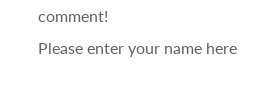comment!
Please enter your name here